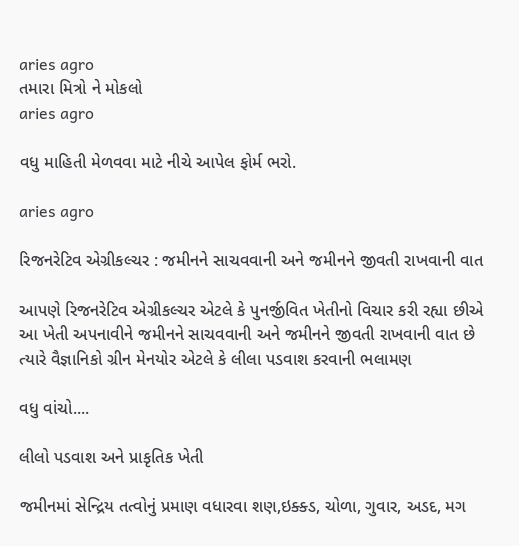aries agro
તમારા મિત્રો ને મોકલો
aries agro

વધુ માહિતી મેળવવા માટે નીચે આપેલ ફોર્મ ભરો.

aries agro

રિજનરેટિવ એગ્રીકલ્ચર : જમીનને સાચવવાની અને જમીનને જીવતી રાખવાની વાત

આપણે રિજનરેટિવ એગ્રીકલ્ચર એટલે કે પુનર્જીવિત ખેતીનો વિચાર કરી રહ્યા છીએ આ ખેતી અપનાવીને જમીનને સાચવવાની અને જમીનને જીવતી રાખવાની વાત છે ત્યારે વૈજ્ઞાનિકો ગ્રીન મેનયોર એટલે કે લીલા પડવાશ કરવાની ભલામણ

વધુ વાંચો....

લીલો પડવાશ અને પ્રાકૃતિક ખેતી

જમીનમાં સેન્દ્રિય તત્વોનું પ્રમાણ વધારવા શણ,ઇક્ક્ડ, ચોળા, ગુવાર, અડદ, મગ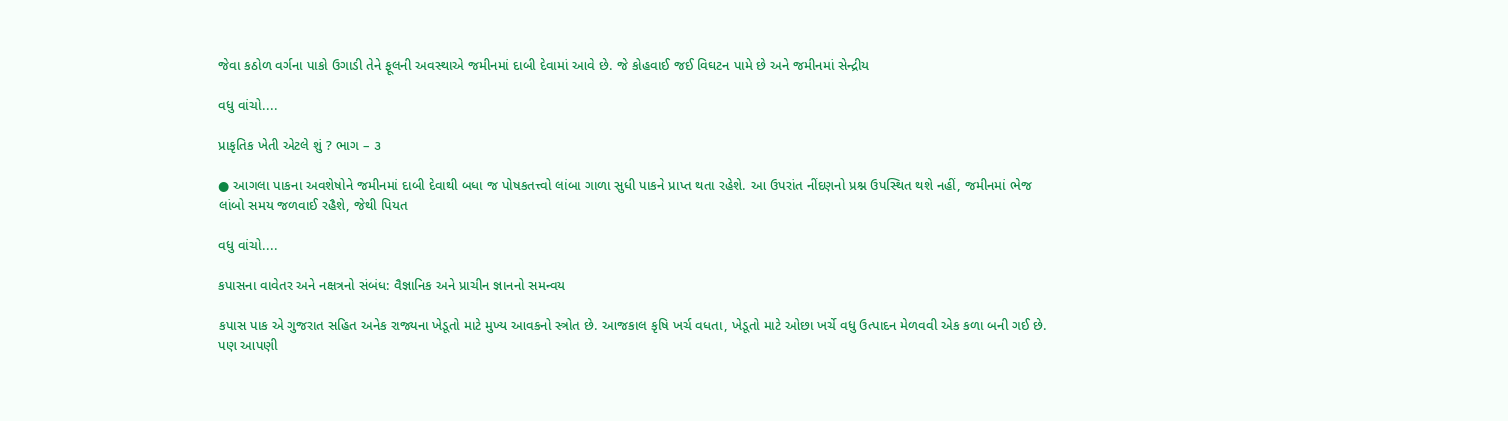જેવા કઠોળ વર્ગના પાકો ઉગાડી તેને ફૂલની અવસ્થાએ જમીનમાં દાબી દેવામાં આવે છે. જે કોહવાઈ જઈ વિઘટન પામે છે અને જમીનમાં સેન્દ્રીય

વધુ વાંચો....

પ્રાકૃતિક ખેતી એટલે શું ? ભાગ – ૩

● આગલા પાકના અવશેષોને જમીનમાં દાબી દેવાથી બધા જ પોષકતત્ત્વો લાંબા ગાળા સુધી પાકને પ્રાપ્ત થતા રહેશે. આ ઉપરાંત નીંદણનો પ્રશ્ન ઉપસ્થિત થશે નહીં, જમીનમાં ભેજ લાંબો સમય જળવાઈ રહૈશે, જેથી પિયત

વધુ વાંચો....

કપાસના વાવેતર અને નક્ષત્રનો સંબંધ: વૈજ્ઞાનિક અને પ્રાચીન જ્ઞાનનો સમન્વય

કપાસ પાક એ ગુજરાત સહિત અનેક રાજ્યના ખેડૂતો માટે મુખ્ય આવકનો સ્ત્રોત છે. આજકાલ કૃષિ ખર્ચ વધતા, ખેડૂતો માટે ઓછા ખર્ચે વધુ ઉત્પાદન મેળવવી એક કળા બની ગઈ છે. પણ આપણી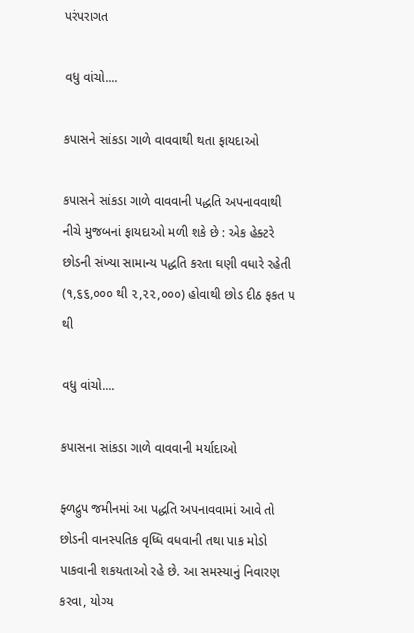પરંપરાગત

વધુ વાંચો....

કપાસને સાંકડા ગાળે વાવવાથી થતા ફાયદાઓ

કપાસને સાંકડા ગાળે વાવવાની પદ્ધતિ અપનાવવાથી નીચે મુજબનાં ફાયદાઓ મળી શકે છે : એક હેક્ટરે છોડની સંખ્યા સામાન્ય પદ્ધતિ કરતા ઘણી વધારે રહેતી (૧,૬૬,૦૦૦ થી ૨,૨૨,૦૦૦) હોવાથી છોડ દીઠ ફકત ૫ થી

વધુ વાંચો....

કપાસના સાંકડા ગાળે વાવવાની મર્યાદાઓ

ફ્ળદ્રુપ જમીનમાં આ પદ્ધતિ અપનાવવામાં આવે તો છોડની વાનસ્પતિક વૃધ્ધિ વધવાની તથા પાક મોડો પાકવાની શકયતાઓ રહે છે. આ સમસ્યાનું નિવારણ કરવા, યોગ્ય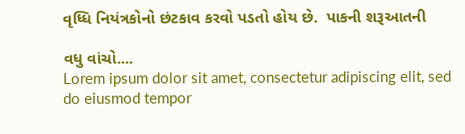વૃધ્ધિ નિયંત્રકોનો છંટકાવ કરવો પડતો હોય છે.  પાકની શરૂઆતની

વધુ વાંચો....
Lorem ipsum dolor sit amet, consectetur adipiscing elit, sed do eiusmod tempor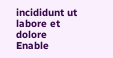incididunt ut labore et dolore
Enable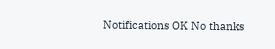Notifications OK No thanks